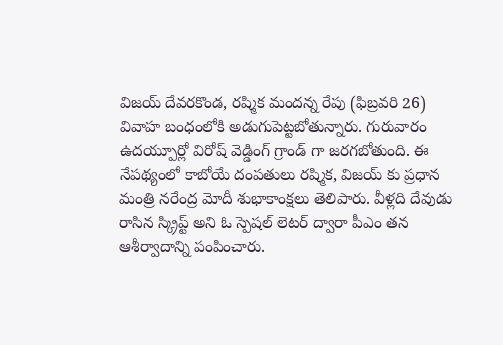విజయ్ దేవరకొండ, రష్మిక మందన్న రేపు (ఫిబ్రవరి 26) వివాహ బంధంలోకి అడుగుపెట్టబోతున్నారు. గురువారం ఉదయ్పూర్లో విరోష్ వెడ్డింగ్ గ్రాండ్ గా జరగబోతుంది. ఈ నేపథ్యంలో కాబోయే దంపతులు రష్మిక, విజయ్ కు ప్రధాన మంత్రి నరేంద్ర మోదీ శుభాకాంక్షలు తెలిపారు. వీళ్లది దేవుడు రాసిన స్క్రిప్ట్ అని ఓ స్పెషల్ లెటర్ ద్వారా పీఎం తన ఆశీర్వాదాన్ని పంపించారు.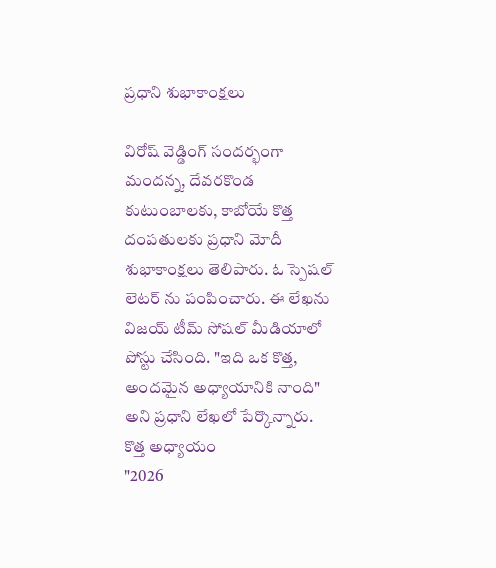ప్రధాని శుభాకాంక్షలు

విరోష్ వెడ్డింగ్ సందర్భంగా మందన్న, దేవరకొండ కుటుంబాలకు, కాబోయే కొత్త దంపతులకు ప్రధాని మోదీ శుభాకాంక్షలు తెలిపారు. ఓ స్పెషల్ లెటర్ ను పంపించారు. ఈ లేఖను విజయ్ టీమ్ సోషల్ మీడియాలో పోస్టు చేసింది. "ఇది ఒక కొత్త, అందమైన అధ్యాయానికి నాంది" అని ప్రధాని లేఖలో పేర్కొన్నారు.
కొత్త అధ్యాయం
"2026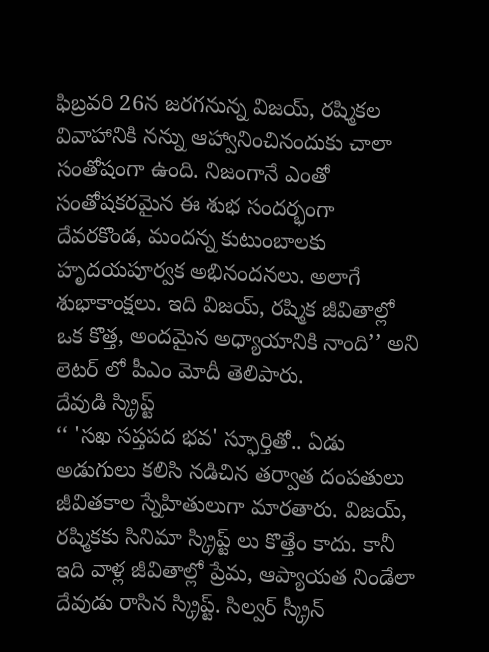ఫిబ్రవరి 26న జరగనున్న విజయ్, రష్మికల వివాహానికి నన్ను ఆహ్వానించినందుకు చాలా సంతోషంగా ఉంది. నిజంగానే ఎంతో సంతోషకరమైన ఈ శుభ సందర్భంగా దేవరకొండ, మందన్న కుటుంబాలకు హృదయపూర్వక అభినందనలు. అలాగే శుభాకాంక్షలు. ఇది విజయ్, రష్మిక జీవితాల్లో ఒక కొత్త, అందమైన అధ్యాయానికి నాంది’’ అని లెటర్ లో పీఎం మోదీ తెలిపారు.
దేవుడి స్క్రిప్ట్
‘‘ 'సఖ సప్తపద భవ' స్ఫూర్తితో.. ఏడు అడుగులు కలిసి నడిచిన తర్వాత దంపతులు జీవితకాల స్నేహితులుగా మారతారు. విజయ్, రష్మికకు సినిమా స్క్రిప్ట్ లు కొత్తేం కాదు. కానీ ఇది వాళ్ల జీవితాల్లో ప్రేమ, ఆప్యాయత నిండేలా దేవుడు రాసిన స్క్రిప్ట్. సిల్వర్ స్క్రీన్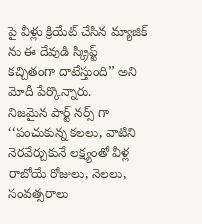పై వీళ్లు క్రియేట్ చేసిన మ్యాజిక్ ను ఈ దేవుడి స్క్రిప్ట్ కచ్చితంగా దాటేస్తుంది’’ అని మోదీ పేర్కొన్నారు.
నిజమైన పార్ట్ నర్స్ గా
‘‘పంచుకున్న కలలు, వాటిని నెరవేర్చుకునే లక్ష్యంతో వీళ్ల రాబోయే రోజులు, నెలలు, సంవత్సరాలు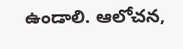ఉండాలి. ఆలోచన,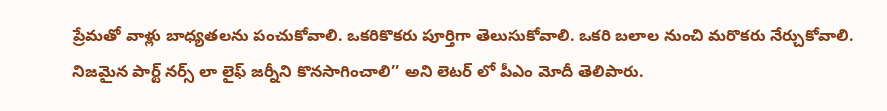ప్రేమతో వాళ్లు బాధ్యతలను పంచుకోవాలి. ఒకరికొకరు పూర్తిగా తెలుసుకోవాలి. ఒకరి బలాల నుంచి మరొకరు నేర్చుకోవాలి. నిజమైన పార్ట్ నర్స్ లా లైఫ్ జర్నీని కొనసాగించాలి’’ అని లెటర్ లో పీఎం మోదీ తెలిపారు.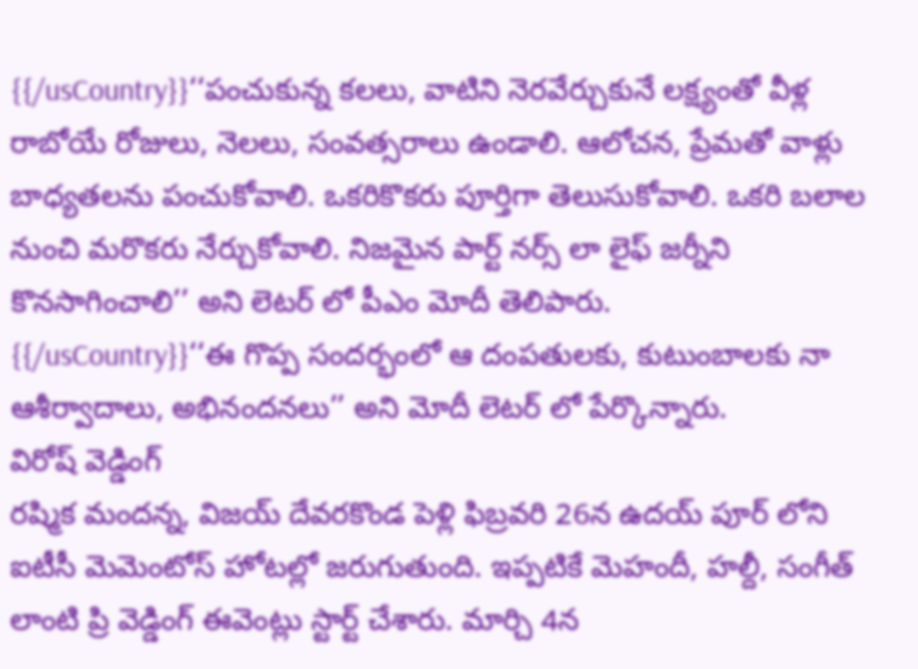{{/usCountry}}‘‘పంచుకున్న కలలు, వాటిని నెరవేర్చుకునే లక్ష్యంతో వీళ్ల రాబోయే రోజులు, నెలలు, సంవత్సరాలు ఉండాలి. ఆలోచన, ప్రేమతో వాళ్లు బాధ్యతలను పంచుకోవాలి. ఒకరికొకరు పూర్తిగా తెలుసుకోవాలి. ఒకరి బలాల నుంచి మరొకరు నేర్చుకోవాలి. నిజమైన పార్ట్ నర్స్ లా లైఫ్ జర్నీని కొనసాగించాలి’’ అని లెటర్ లో పీఎం మోదీ తెలిపారు.
{{/usCountry}}‘‘ఈ గొప్ప సందర్భంలో ఆ దంపతులకు, కుటుంబాలకు నా ఆశీర్వాదాలు, అభినందనలు’’ అని మోదీ లెటర్ లో పేర్కొన్నారు.
విరోష్ వెడ్డింగ్
రష్మిక మందన్న, విజయ్ దేవరకొండ పెళ్లి ఫిబ్రవరి 26న ఉదయ్ పూర్ లోని ఐటీసీ మెమెంటోస్ హోటల్లో జరుగుతుంది. ఇప్పటికే మెహందీ, హల్దీ, సంగీత్ లాంటి ప్రి వెడ్డింగ్ ఈవెంట్లు స్టార్ట్ చేశారు. మార్చి 4న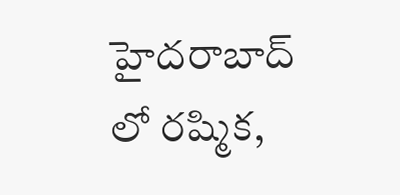హైదరాబాద్ లో రష్మిక,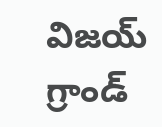విజయ్ గ్రాండ్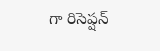గా రిసెప్షన్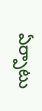ఏర్పాటు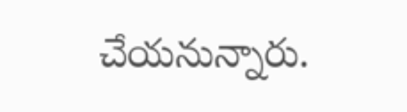చేయనున్నారు.